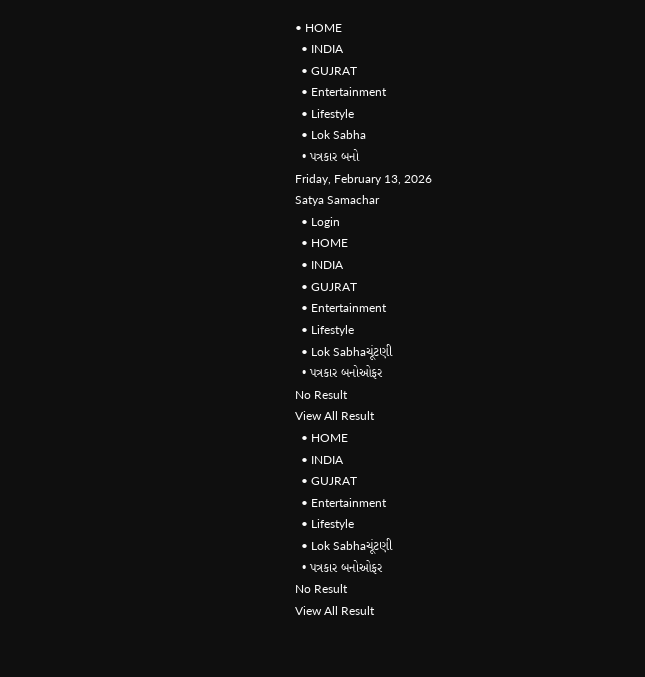• HOME
  • INDIA
  • GUJRAT
  • Entertainment
  • Lifestyle
  • Lok Sabha
  • પત્રકાર બનો
Friday, February 13, 2026
Satya Samachar
  • Login
  • HOME
  • INDIA
  • GUJRAT
  • Entertainment
  • Lifestyle
  • Lok Sabhaચૂંટણી
  • પત્રકાર બનોઓફર
No Result
View All Result
  • HOME
  • INDIA
  • GUJRAT
  • Entertainment
  • Lifestyle
  • Lok Sabhaચૂંટણી
  • પત્રકાર બનોઓફર
No Result
View All Result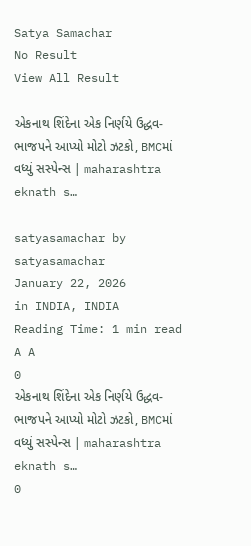Satya Samachar
No Result
View All Result

એકનાથ શિંદેના એક નિર્ણયે ઉદ્ધવ-ભાજપને આપ્યો મોટો ઝટકો, BMCમાં વધ્યું સસ્પેન્સ | maharashtra eknath s…

satyasamachar by satyasamachar
January 22, 2026
in INDIA, INDIA
Reading Time: 1 min read
A A
0
એકનાથ શિંદેના એક નિર્ણયે ઉદ્ધવ-ભાજપને આપ્યો મોટો ઝટકો, BMCમાં વધ્યું સસ્પેન્સ | maharashtra eknath s…
0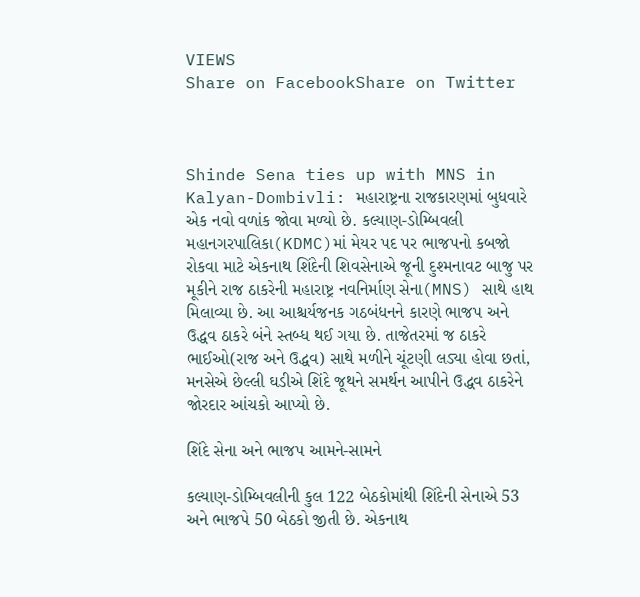VIEWS
Share on FacebookShare on Twitter



Shinde Sena ties up with MNS in Kalyan-Dombivli: મહારાષ્ટ્રના રાજકારણમાં બુધવારે એક નવો વળાંક જોવા મળ્યો છે. કલ્યાણ-ડોમ્બિવલી મહાનગરપાલિકા(KDMC)માં મેયર પદ પર ભાજપનો કબજો રોકવા માટે એકનાથ શિંદેની શિવસેનાએ જૂની દુશ્મનાવટ બાજુ પર મૂકીને રાજ ઠાકરેની મહારાષ્ટ્ર નવનિર્માણ સેના(MNS) સાથે હાથ મિલાવ્યા છે. આ આશ્ચર્યજનક ગઠબંધનને કારણે ભાજપ અને ઉદ્ધવ ઠાકરે બંને સ્તબ્ધ થઈ ગયા છે. તાજેતરમાં જ ઠાકરે ભાઈઓ(રાજ અને ઉદ્ધવ) સાથે મળીને ચૂંટણી લડ્યા હોવા છતાં, મનસેએ છેલ્લી ઘડીએ શિંદે જૂથને સમર્થન આપીને ઉદ્ધવ ઠાકરેને જોરદાર આંચકો આપ્યો છે.

શિંદે સેના અને ભાજપ આમને-સામને

કલ્યાણ-ડોમ્બિવલીની કુલ 122 બેઠકોમાંથી શિંદેની સેનાએ 53 અને ભાજપે 50 બેઠકો જીતી છે. એકનાથ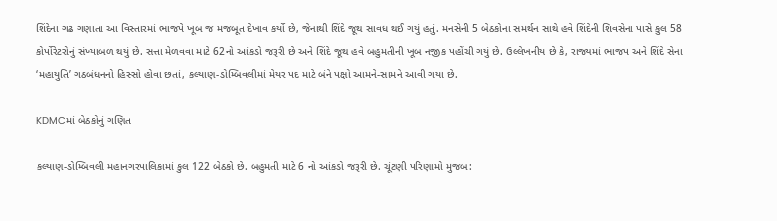શિંદેના ગઢ ગણાતા આ વિસ્તારમાં ભાજપે ખૂબ જ મજબૂત દેખાવ કર્યો છે, જેનાથી શિંદે જૂથ સાવધ થઈ ગયું હતું. મનસેની 5 બેઠકોના સમર્થન સાથે હવે શિંદેની શિવસેના પાસે કુલ 58 કોર્પોરેટરોનું સંખ્યાબળ થયું છે. સત્તા મેળવવા માટે 62નો આંકડો જરૂરી છે અને શિંદે જૂથ હવે બહુમતીની ખૂબ નજીક પહોંચી ગયું છે. ઉલ્લેખનીય છે કે, રાજ્યમાં ભાજપ અને શિંદે સેના ‘મહાયુતિ’ ગઠબંધનનો હિસ્સો હોવા છતાં, કલ્યાણ-ડોમ્બિવલીમાં મેયર પદ માટે બંને પક્ષો આમને-સામને આવી ગયા છે.

KDMCમાં બેઠકોનું ગણિત

કલ્યાણ-ડોમ્બિવલી મહાનગરપાલિકામાં કુલ 122 બેઠકો છે. બહુમતી માટે 6 નો આંકડો જરૂરી છે. ચૂંટણી પરિણામો મુજબ: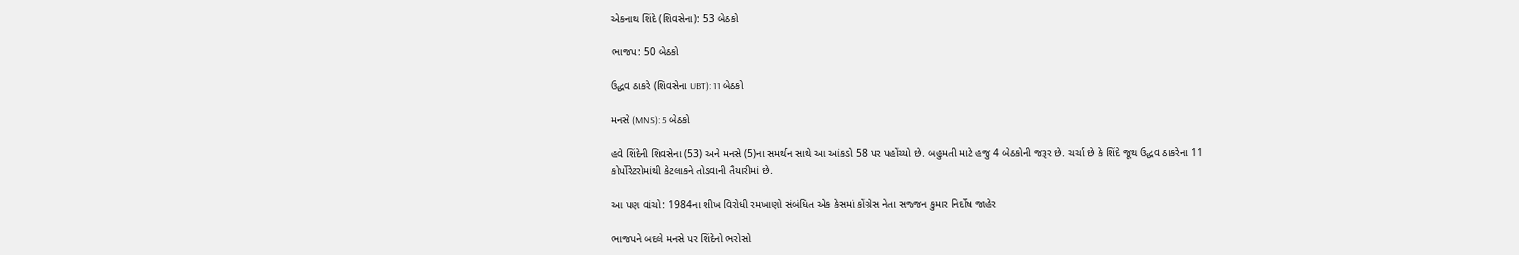એકનાથ શિંદે (શિવસેના): 53 બેઠકો

ભાજપ: 50 બેઠકો

ઉદ્ધવ ઠાકરે (શિવસેના UBT): 11 બેઠકો

મનસે (MNS): 5 બેઠકો

હવે શિંદેની શિવસેના (53) અને મનસે (5)ના સમર્થન સાથે આ આંકડો 58 પર પહોંચ્યો છે. બહુમતી માટે હજુ 4 બેઠકોની જરૂર છે. ચર્ચા છે કે શિંદે જૂથ ઉદ્ધવ ઠાકરેના 11 કોર્પોરેટરોમાંથી કેટલાકને તોડવાની તૈયારીમાં છે.

આ પણ વાંચો: 1984ના શીખ વિરોધી રમખાણો સંબંધિત એક કેસમાં કોંગ્રેસ નેતા સજ્જન કુમાર નિર્દોષ જાહેર

ભાજપને બદલે મનસે પર શિંદેનો ભરોસો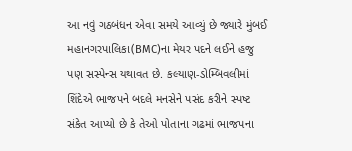આ નવું ગઠબંધન એવા સમયે આવ્યું છે જ્યારે મુંબઈ મહાનગરપાલિકા(BMC)ના મેયર પદને લઈને હજુ પણ સસ્પેન્સ યથાવત છે. કલ્યાણ-ડોમ્બિવલીમાં શિંદેએ ભાજપને બદલે મનસેને પસંદ કરીને સ્પષ્ટ સંકેત આપ્યો છે કે તેઓ પોતાના ગઢમાં ભાજપના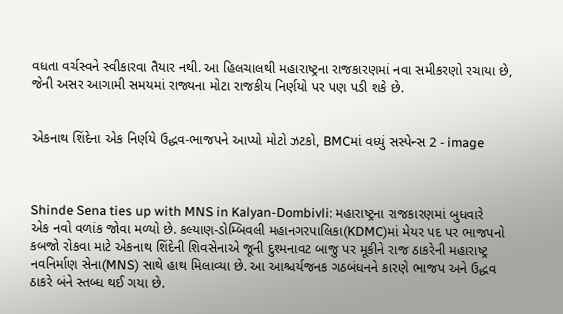વધતા વર્ચસ્વને સ્વીકારવા તૈયાર નથી. આ હિલચાલથી મહારાષ્ટ્રના રાજકારણમાં નવા સમીકરણો રચાયા છે, જેની અસર આગામી સમયમાં રાજ્યના મોટા રાજકીય નિર્ણયો પર પણ પડી શકે છે.


એકનાથ શિંદેના એક નિર્ણયે ઉદ્ધવ-ભાજપને આપ્યો મોટો ઝટકો, BMCમાં વધ્યું સસ્પેન્સ 2 - image



Shinde Sena ties up with MNS in Kalyan-Dombivli: મહારાષ્ટ્રના રાજકારણમાં બુધવારે એક નવો વળાંક જોવા મળ્યો છે. કલ્યાણ-ડોમ્બિવલી મહાનગરપાલિકા(KDMC)માં મેયર પદ પર ભાજપનો કબજો રોકવા માટે એકનાથ શિંદેની શિવસેનાએ જૂની દુશ્મનાવટ બાજુ પર મૂકીને રાજ ઠાકરેની મહારાષ્ટ્ર નવનિર્માણ સેના(MNS) સાથે હાથ મિલાવ્યા છે. આ આશ્ચર્યજનક ગઠબંધનને કારણે ભાજપ અને ઉદ્ધવ ઠાકરે બંને સ્તબ્ધ થઈ ગયા છે.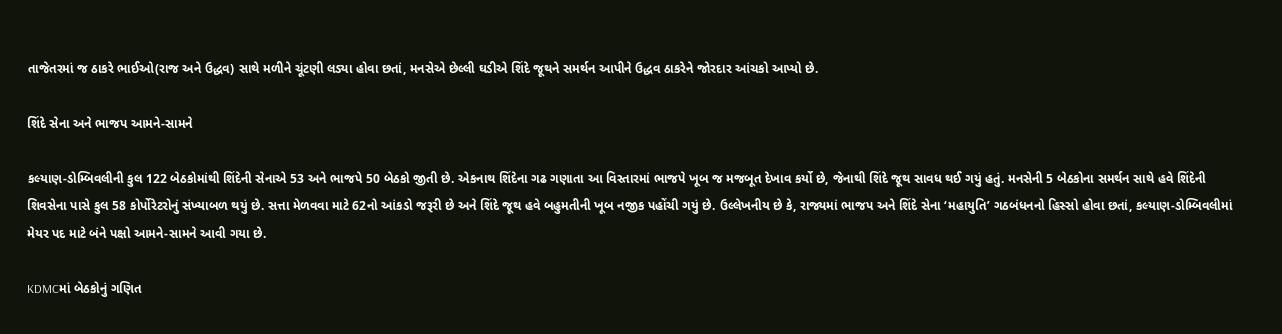તાજેતરમાં જ ઠાકરે ભાઈઓ(રાજ અને ઉદ્ધવ) સાથે મળીને ચૂંટણી લડ્યા હોવા છતાં, મનસેએ છેલ્લી ઘડીએ શિંદે જૂથને સમર્થન આપીને ઉદ્ધવ ઠાકરેને જોરદાર આંચકો આપ્યો છે.

શિંદે સેના અને ભાજપ આમને-સામને

કલ્યાણ-ડોમ્બિવલીની કુલ 122 બેઠકોમાંથી શિંદેની સેનાએ 53 અને ભાજપે 50 બેઠકો જીતી છે. એકનાથ શિંદેના ગઢ ગણાતા આ વિસ્તારમાં ભાજપે ખૂબ જ મજબૂત દેખાવ કર્યો છે, જેનાથી શિંદે જૂથ સાવધ થઈ ગયું હતું. મનસેની 5 બેઠકોના સમર્થન સાથે હવે શિંદેની શિવસેના પાસે કુલ 58 કોર્પોરેટરોનું સંખ્યાબળ થયું છે. સત્તા મેળવવા માટે 62નો આંકડો જરૂરી છે અને શિંદે જૂથ હવે બહુમતીની ખૂબ નજીક પહોંચી ગયું છે. ઉલ્લેખનીય છે કે, રાજ્યમાં ભાજપ અને શિંદે સેના ‘મહાયુતિ’ ગઠબંધનનો હિસ્સો હોવા છતાં, કલ્યાણ-ડોમ્બિવલીમાં મેયર પદ માટે બંને પક્ષો આમને-સામને આવી ગયા છે.

KDMCમાં બેઠકોનું ગણિત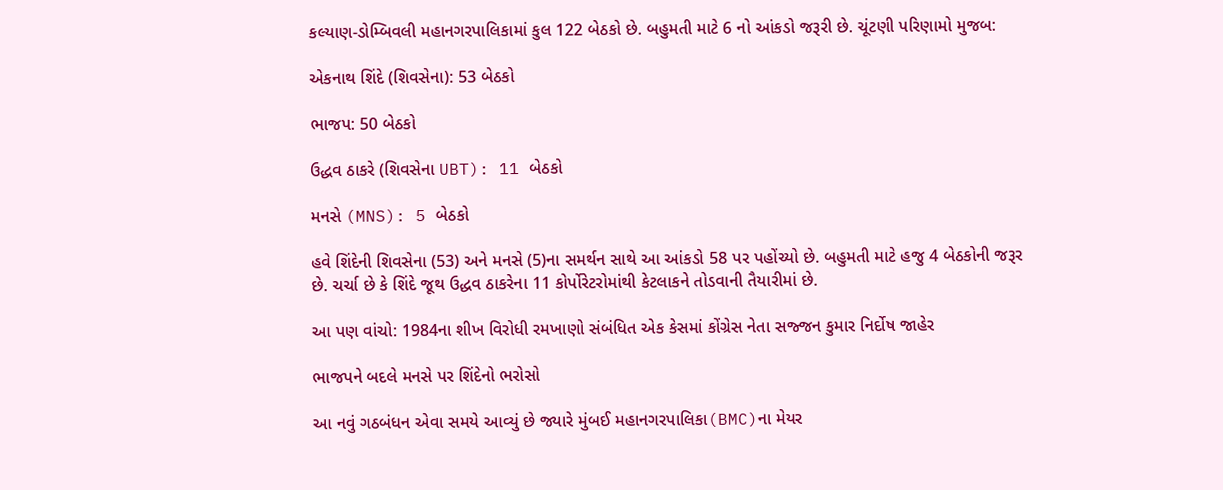કલ્યાણ-ડોમ્બિવલી મહાનગરપાલિકામાં કુલ 122 બેઠકો છે. બહુમતી માટે 6 નો આંકડો જરૂરી છે. ચૂંટણી પરિણામો મુજબ:

એકનાથ શિંદે (શિવસેના): 53 બેઠકો

ભાજપ: 50 બેઠકો

ઉદ્ધવ ઠાકરે (શિવસેના UBT): 11 બેઠકો

મનસે (MNS): 5 બેઠકો

હવે શિંદેની શિવસેના (53) અને મનસે (5)ના સમર્થન સાથે આ આંકડો 58 પર પહોંચ્યો છે. બહુમતી માટે હજુ 4 બેઠકોની જરૂર છે. ચર્ચા છે કે શિંદે જૂથ ઉદ્ધવ ઠાકરેના 11 કોર્પોરેટરોમાંથી કેટલાકને તોડવાની તૈયારીમાં છે.

આ પણ વાંચો: 1984ના શીખ વિરોધી રમખાણો સંબંધિત એક કેસમાં કોંગ્રેસ નેતા સજ્જન કુમાર નિર્દોષ જાહેર

ભાજપને બદલે મનસે પર શિંદેનો ભરોસો

આ નવું ગઠબંધન એવા સમયે આવ્યું છે જ્યારે મુંબઈ મહાનગરપાલિકા(BMC)ના મેયર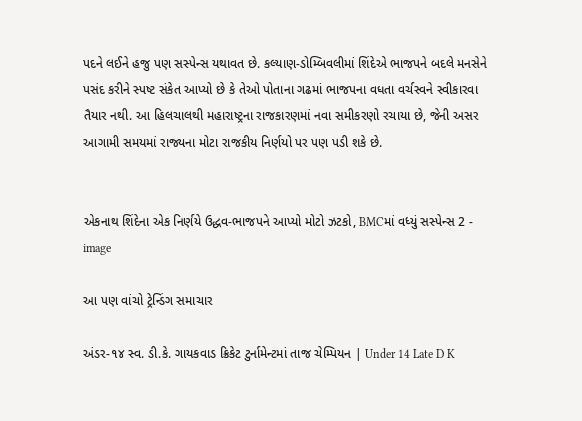પદને લઈને હજુ પણ સસ્પેન્સ યથાવત છે. કલ્યાણ-ડોમ્બિવલીમાં શિંદેએ ભાજપને બદલે મનસેને પસંદ કરીને સ્પષ્ટ સંકેત આપ્યો છે કે તેઓ પોતાના ગઢમાં ભાજપના વધતા વર્ચસ્વને સ્વીકારવા તૈયાર નથી. આ હિલચાલથી મહારાષ્ટ્રના રાજકારણમાં નવા સમીકરણો રચાયા છે, જેની અસર આગામી સમયમાં રાજ્યના મોટા રાજકીય નિર્ણયો પર પણ પડી શકે છે.


એકનાથ શિંદેના એક નિર્ણયે ઉદ્ધવ-ભાજપને આપ્યો મોટો ઝટકો, BMCમાં વધ્યું સસ્પેન્સ 2 - image

આ પણ વાંચો ટ્રેન્ડિંગ સમાચાર

અંડર-૧૪ સ્વ. ડી.કે. ગાયકવાડ ક્રિકેટ ટુર્નામેન્ટમાં તાજ ચેમ્પિયન | Under 14 Late D K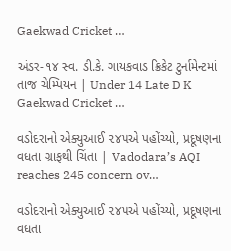Gaekwad Cricket …

અંડર-૧૪ સ્વ. ડી.કે. ગાયકવાડ ક્રિકેટ ટુર્નામેન્ટમાં તાજ ચેમ્પિયન | Under 14 Late D K Gaekwad Cricket …

વડોદરાનો એક્યુઆઈ ૨૪૫એ પહોંચ્યો, પ્રદૂષણના વધતા ગ્રાફથી ચિંતા | Vadodara’s AQI reaches 245 concern ov…

વડોદરાનો એક્યુઆઈ ૨૪૫એ પહોંચ્યો, પ્રદૂષણના વધતા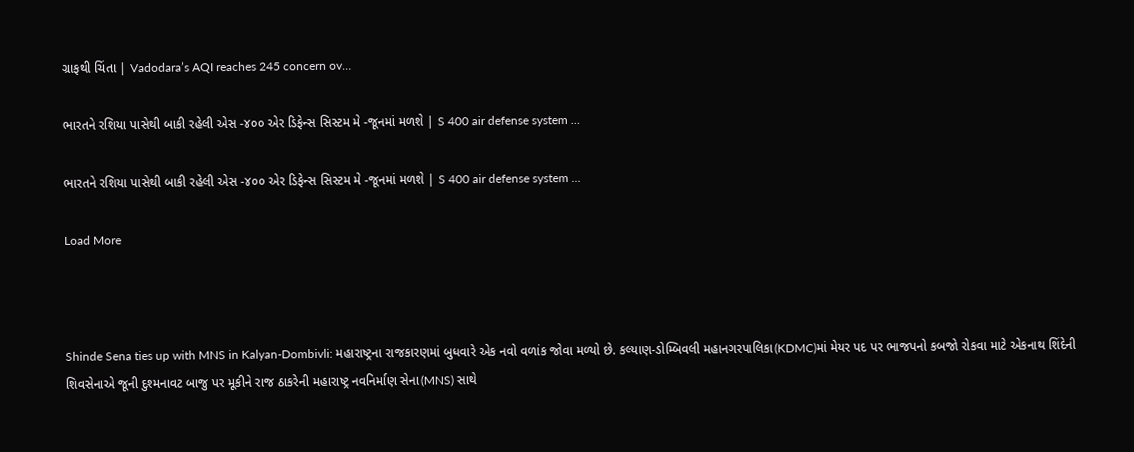ગ્રાફથી ચિંતા | Vadodara’s AQI reaches 245 concern ov…

ભારતને રશિયા પાસેથી બાકી રહેલી એસ -૪૦૦ એર ડિફેન્સ સિસ્ટમ મે -જૂનમાં મળશે | S 400 air defense system …

ભારતને રશિયા પાસેથી બાકી રહેલી એસ -૪૦૦ એર ડિફેન્સ સિસ્ટમ મે -જૂનમાં મળશે | S 400 air defense system …

Load More



Shinde Sena ties up with MNS in Kalyan-Dombivli: મહારાષ્ટ્રના રાજકારણમાં બુધવારે એક નવો વળાંક જોવા મળ્યો છે. કલ્યાણ-ડોમ્બિવલી મહાનગરપાલિકા(KDMC)માં મેયર પદ પર ભાજપનો કબજો રોકવા માટે એકનાથ શિંદેની શિવસેનાએ જૂની દુશ્મનાવટ બાજુ પર મૂકીને રાજ ઠાકરેની મહારાષ્ટ્ર નવનિર્માણ સેના(MNS) સાથે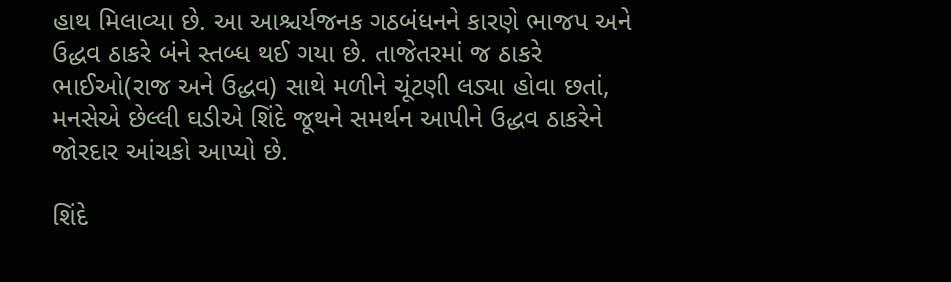હાથ મિલાવ્યા છે. આ આશ્ચર્યજનક ગઠબંધનને કારણે ભાજપ અને ઉદ્ધવ ઠાકરે બંને સ્તબ્ધ થઈ ગયા છે. તાજેતરમાં જ ઠાકરે ભાઈઓ(રાજ અને ઉદ્ધવ) સાથે મળીને ચૂંટણી લડ્યા હોવા છતાં, મનસેએ છેલ્લી ઘડીએ શિંદે જૂથને સમર્થન આપીને ઉદ્ધવ ઠાકરેને જોરદાર આંચકો આપ્યો છે.

શિંદે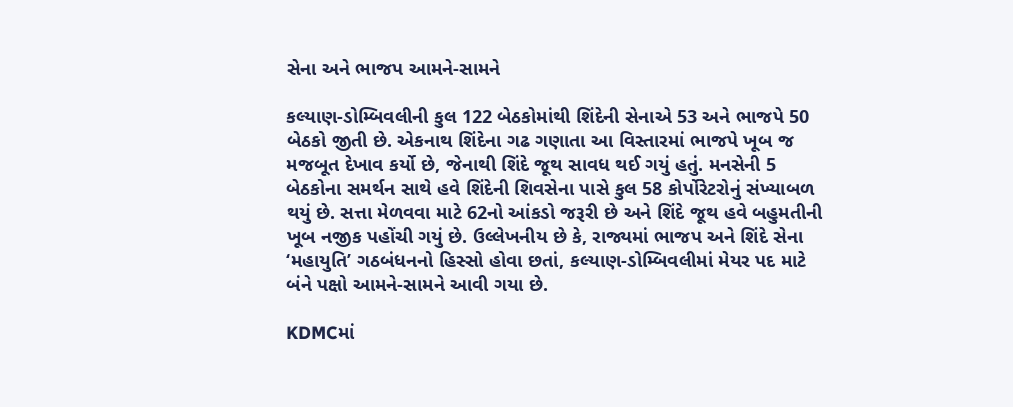સેના અને ભાજપ આમને-સામને

કલ્યાણ-ડોમ્બિવલીની કુલ 122 બેઠકોમાંથી શિંદેની સેનાએ 53 અને ભાજપે 50 બેઠકો જીતી છે. એકનાથ શિંદેના ગઢ ગણાતા આ વિસ્તારમાં ભાજપે ખૂબ જ મજબૂત દેખાવ કર્યો છે, જેનાથી શિંદે જૂથ સાવધ થઈ ગયું હતું. મનસેની 5 બેઠકોના સમર્થન સાથે હવે શિંદેની શિવસેના પાસે કુલ 58 કોર્પોરેટરોનું સંખ્યાબળ થયું છે. સત્તા મેળવવા માટે 62નો આંકડો જરૂરી છે અને શિંદે જૂથ હવે બહુમતીની ખૂબ નજીક પહોંચી ગયું છે. ઉલ્લેખનીય છે કે, રાજ્યમાં ભાજપ અને શિંદે સેના ‘મહાયુતિ’ ગઠબંધનનો હિસ્સો હોવા છતાં, કલ્યાણ-ડોમ્બિવલીમાં મેયર પદ માટે બંને પક્ષો આમને-સામને આવી ગયા છે.

KDMCમાં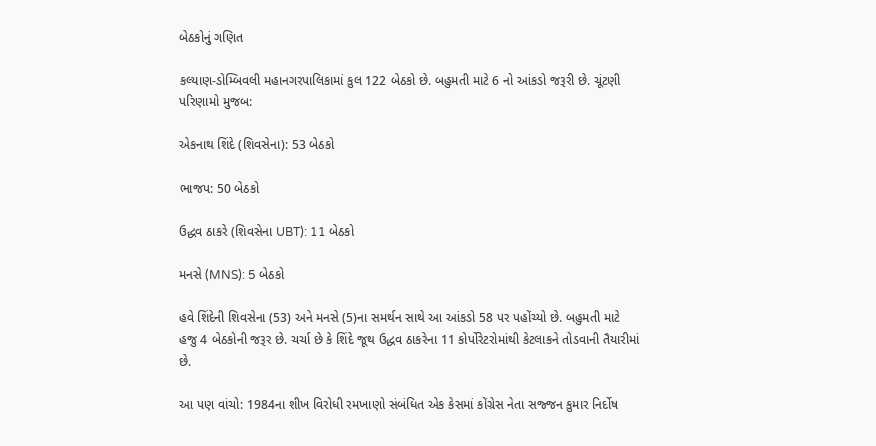બેઠકોનું ગણિત

કલ્યાણ-ડોમ્બિવલી મહાનગરપાલિકામાં કુલ 122 બેઠકો છે. બહુમતી માટે 6 નો આંકડો જરૂરી છે. ચૂંટણી પરિણામો મુજબ:

એકનાથ શિંદે (શિવસેના): 53 બેઠકો

ભાજપ: 50 બેઠકો

ઉદ્ધવ ઠાકરે (શિવસેના UBT): 11 બેઠકો

મનસે (MNS): 5 બેઠકો

હવે શિંદેની શિવસેના (53) અને મનસે (5)ના સમર્થન સાથે આ આંકડો 58 પર પહોંચ્યો છે. બહુમતી માટે હજુ 4 બેઠકોની જરૂર છે. ચર્ચા છે કે શિંદે જૂથ ઉદ્ધવ ઠાકરેના 11 કોર્પોરેટરોમાંથી કેટલાકને તોડવાની તૈયારીમાં છે.

આ પણ વાંચો: 1984ના શીખ વિરોધી રમખાણો સંબંધિત એક કેસમાં કોંગ્રેસ નેતા સજ્જન કુમાર નિર્દોષ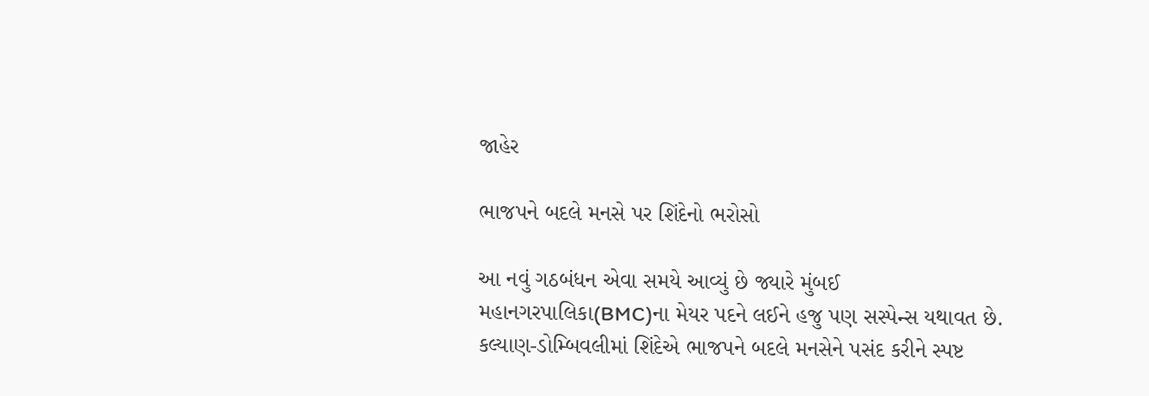જાહેર

ભાજપને બદલે મનસે પર શિંદેનો ભરોસો

આ નવું ગઠબંધન એવા સમયે આવ્યું છે જ્યારે મુંબઈ મહાનગરપાલિકા(BMC)ના મેયર પદને લઈને હજુ પણ સસ્પેન્સ યથાવત છે. કલ્યાણ-ડોમ્બિવલીમાં શિંદેએ ભાજપને બદલે મનસેને પસંદ કરીને સ્પષ્ટ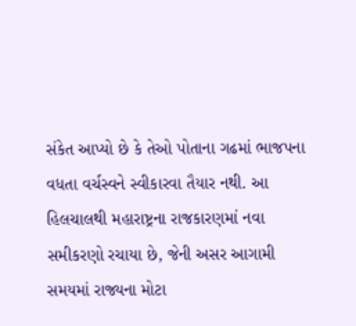સંકેત આપ્યો છે કે તેઓ પોતાના ગઢમાં ભાજપના વધતા વર્ચસ્વને સ્વીકારવા તૈયાર નથી. આ હિલચાલથી મહારાષ્ટ્રના રાજકારણમાં નવા સમીકરણો રચાયા છે, જેની અસર આગામી સમયમાં રાજ્યના મોટા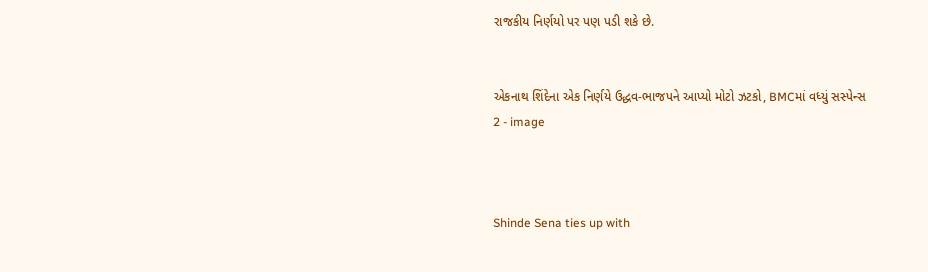રાજકીય નિર્ણયો પર પણ પડી શકે છે.


એકનાથ શિંદેના એક નિર્ણયે ઉદ્ધવ-ભાજપને આપ્યો મોટો ઝટકો, BMCમાં વધ્યું સસ્પેન્સ 2 - image



Shinde Sena ties up with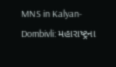MNS in Kalyan-Dombivli: મહારાષ્ટ્રના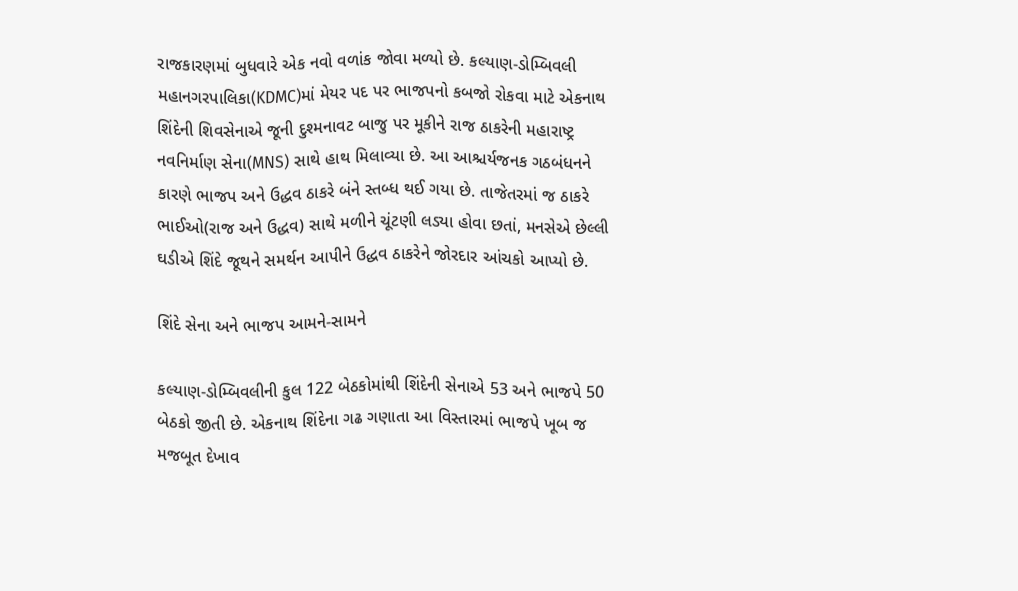રાજકારણમાં બુધવારે એક નવો વળાંક જોવા મળ્યો છે. કલ્યાણ-ડોમ્બિવલી મહાનગરપાલિકા(KDMC)માં મેયર પદ પર ભાજપનો કબજો રોકવા માટે એકનાથ શિંદેની શિવસેનાએ જૂની દુશ્મનાવટ બાજુ પર મૂકીને રાજ ઠાકરેની મહારાષ્ટ્ર નવનિર્માણ સેના(MNS) સાથે હાથ મિલાવ્યા છે. આ આશ્ચર્યજનક ગઠબંધનને કારણે ભાજપ અને ઉદ્ધવ ઠાકરે બંને સ્તબ્ધ થઈ ગયા છે. તાજેતરમાં જ ઠાકરે ભાઈઓ(રાજ અને ઉદ્ધવ) સાથે મળીને ચૂંટણી લડ્યા હોવા છતાં, મનસેએ છેલ્લી ઘડીએ શિંદે જૂથને સમર્થન આપીને ઉદ્ધવ ઠાકરેને જોરદાર આંચકો આપ્યો છે.

શિંદે સેના અને ભાજપ આમને-સામને

કલ્યાણ-ડોમ્બિવલીની કુલ 122 બેઠકોમાંથી શિંદેની સેનાએ 53 અને ભાજપે 50 બેઠકો જીતી છે. એકનાથ શિંદેના ગઢ ગણાતા આ વિસ્તારમાં ભાજપે ખૂબ જ મજબૂત દેખાવ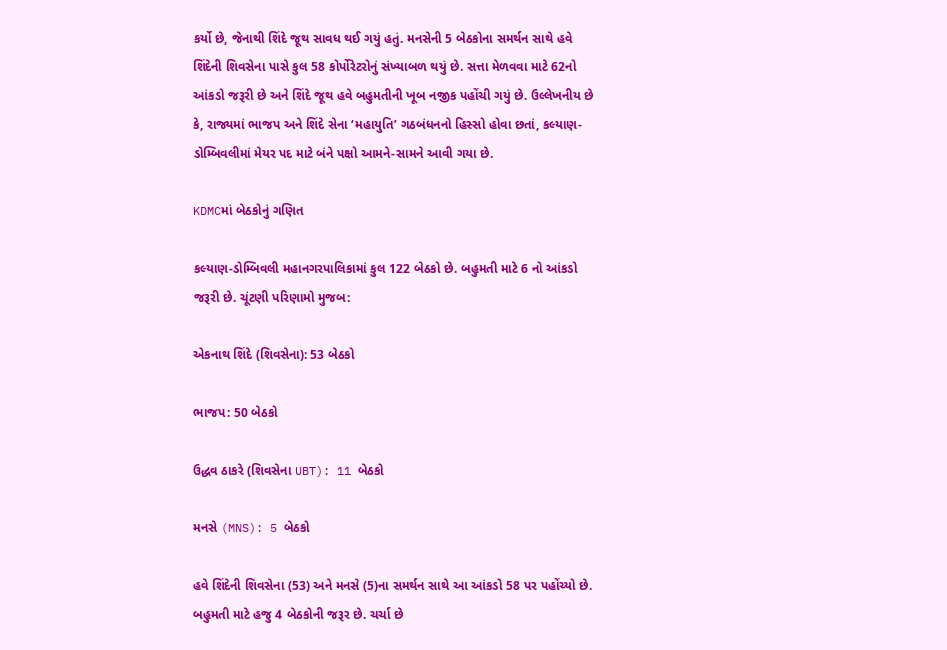કર્યો છે, જેનાથી શિંદે જૂથ સાવધ થઈ ગયું હતું. મનસેની 5 બેઠકોના સમર્થન સાથે હવે શિંદેની શિવસેના પાસે કુલ 58 કોર્પોરેટરોનું સંખ્યાબળ થયું છે. સત્તા મેળવવા માટે 62નો આંકડો જરૂરી છે અને શિંદે જૂથ હવે બહુમતીની ખૂબ નજીક પહોંચી ગયું છે. ઉલ્લેખનીય છે કે, રાજ્યમાં ભાજપ અને શિંદે સેના ‘મહાયુતિ’ ગઠબંધનનો હિસ્સો હોવા છતાં, કલ્યાણ-ડોમ્બિવલીમાં મેયર પદ માટે બંને પક્ષો આમને-સામને આવી ગયા છે.

KDMCમાં બેઠકોનું ગણિત

કલ્યાણ-ડોમ્બિવલી મહાનગરપાલિકામાં કુલ 122 બેઠકો છે. બહુમતી માટે 6 નો આંકડો જરૂરી છે. ચૂંટણી પરિણામો મુજબ:

એકનાથ શિંદે (શિવસેના): 53 બેઠકો

ભાજપ: 50 બેઠકો

ઉદ્ધવ ઠાકરે (શિવસેના UBT): 11 બેઠકો

મનસે (MNS): 5 બેઠકો

હવે શિંદેની શિવસેના (53) અને મનસે (5)ના સમર્થન સાથે આ આંકડો 58 પર પહોંચ્યો છે. બહુમતી માટે હજુ 4 બેઠકોની જરૂર છે. ચર્ચા છે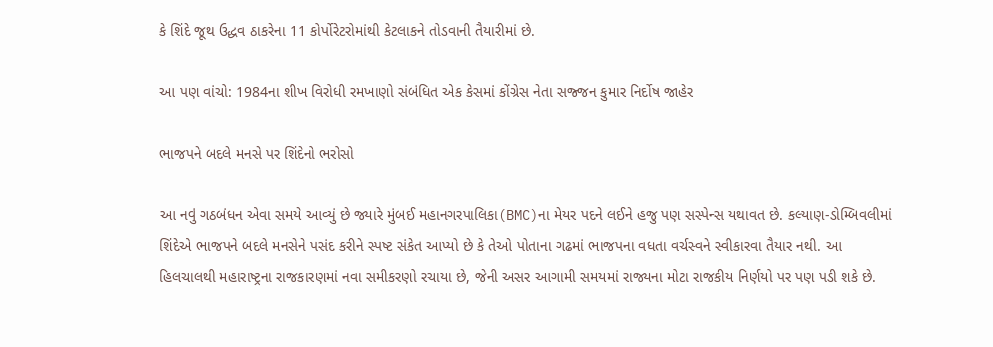કે શિંદે જૂથ ઉદ્ધવ ઠાકરેના 11 કોર્પોરેટરોમાંથી કેટલાકને તોડવાની તૈયારીમાં છે.

આ પણ વાંચો: 1984ના શીખ વિરોધી રમખાણો સંબંધિત એક કેસમાં કોંગ્રેસ નેતા સજ્જન કુમાર નિર્દોષ જાહેર

ભાજપને બદલે મનસે પર શિંદેનો ભરોસો

આ નવું ગઠબંધન એવા સમયે આવ્યું છે જ્યારે મુંબઈ મહાનગરપાલિકા(BMC)ના મેયર પદને લઈને હજુ પણ સસ્પેન્સ યથાવત છે. કલ્યાણ-ડોમ્બિવલીમાં શિંદેએ ભાજપને બદલે મનસેને પસંદ કરીને સ્પષ્ટ સંકેત આપ્યો છે કે તેઓ પોતાના ગઢમાં ભાજપના વધતા વર્ચસ્વને સ્વીકારવા તૈયાર નથી. આ હિલચાલથી મહારાષ્ટ્રના રાજકારણમાં નવા સમીકરણો રચાયા છે, જેની અસર આગામી સમયમાં રાજ્યના મોટા રાજકીય નિર્ણયો પર પણ પડી શકે છે.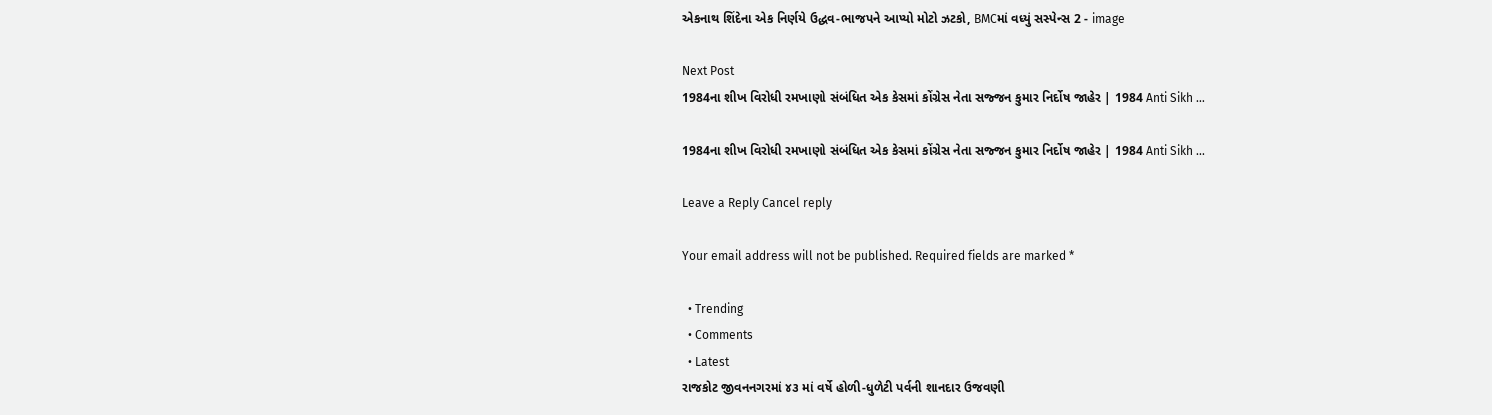એકનાથ શિંદેના એક નિર્ણયે ઉદ્ધવ-ભાજપને આપ્યો મોટો ઝટકો, BMCમાં વધ્યું સસ્પેન્સ 2 - image

Next Post
1984ના શીખ વિરોધી રમખાણો સંબંધિત એક કેસમાં કોંગ્રેસ નેતા સજ્જન કુમાર નિર્દોષ જાહેર | 1984 Anti Sikh …

1984ના શીખ વિરોધી રમખાણો સંબંધિત એક કેસમાં કોંગ્રેસ નેતા સજ્જન કુમાર નિર્દોષ જાહેર | 1984 Anti Sikh ...

Leave a Reply Cancel reply

Your email address will not be published. Required fields are marked *

  • Trending
  • Comments
  • Latest
રાજકોટ જીવનનગરમાં ૪૩ માં વર્ષે હોળી-ધુળેટી પર્વની શાનદાર ઉજવણી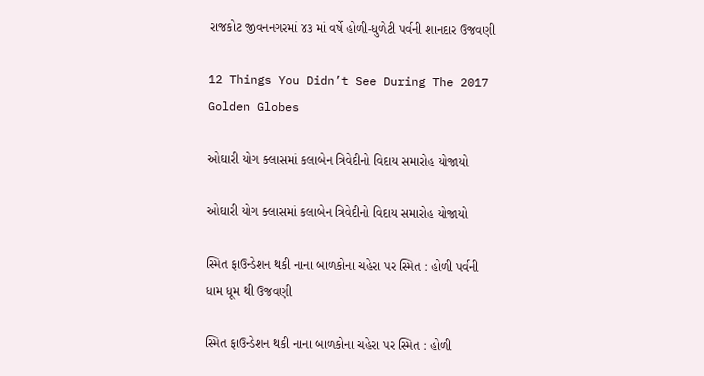રાજકોટ જીવનનગરમાં ૪૩ માં વર્ષે હોળી-ધુળેટી પર્વની શાનદાર ઉજવણી

12 Things You Didn’t See During The 2017 Golden Globes

ઓઘારી યોગ ક્લાસમાં કલાબેન ત્રિવેદીનો વિદાય સમારોહ યોજાયો

ઓઘારી યોગ ક્લાસમાં કલાબેન ત્રિવેદીનો વિદાય સમારોહ યોજાયો

સ્મિત ફાઉન્ડેશન થકી નાના બાળકોના ચહેરા પર સ્મિત : હોળી પર્વની ધામ ધૂમ થી ઉજવણી

સ્મિત ફાઉન્ડેશન થકી નાના બાળકોના ચહેરા પર સ્મિત : હોળી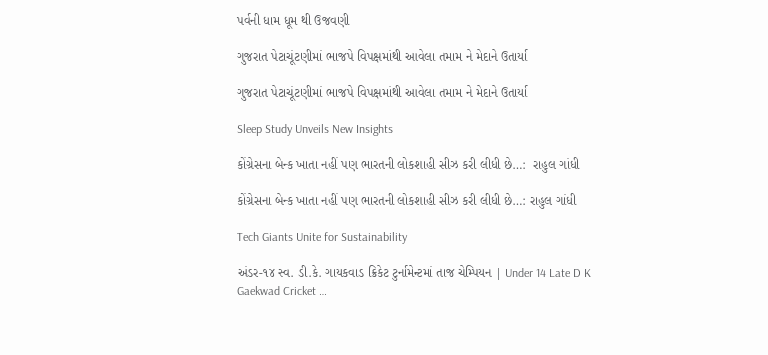પર્વની ધામ ધૂમ થી ઉજવણી

ગુજરાત પેટાચૂંટણીમાં ભાજપે વિપક્ષમાંથી આવેલા તમામ ને મેદાને ઉતાર્યા

ગુજરાત પેટાચૂંટણીમાં ભાજપે વિપક્ષમાંથી આવેલા તમામ ને મેદાને ઉતાર્યા

Sleep Study Unveils New Insights

કોંગ્રેસના બેન્ક ખાતા નહીં પણ ભારતની લોકશાહી સીઝ કરી લીધી છે…:  રાહુલ ગાંધી

કોંગ્રેસના બેન્ક ખાતા નહીં પણ ભારતની લોકશાહી સીઝ કરી લીધી છે…: રાહુલ ગાંધી

Tech Giants Unite for Sustainability

અંડર-૧૪ સ્વ. ડી.કે. ગાયકવાડ ક્રિકેટ ટુર્નામેન્ટમાં તાજ ચેમ્પિયન | Under 14 Late D K Gaekwad Cricket …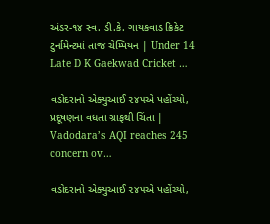અંડર-૧૪ સ્વ. ડી.કે. ગાયકવાડ ક્રિકેટ ટુર્નામેન્ટમાં તાજ ચેમ્પિયન | Under 14 Late D K Gaekwad Cricket …

વડોદરાનો એક્યુઆઈ ૨૪૫એ પહોંચ્યો, પ્રદૂષણના વધતા ગ્રાફથી ચિંતા | Vadodara’s AQI reaches 245 concern ov…

વડોદરાનો એક્યુઆઈ ૨૪૫એ પહોંચ્યો,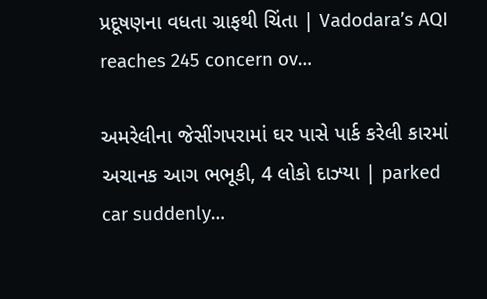પ્રદૂષણના વધતા ગ્રાફથી ચિંતા | Vadodara’s AQI reaches 245 concern ov…

અમરેલીના જેસીંગપરામાં ઘર પાસે પાર્ક કરેલી કારમાં અચાનક આગ ભભૂકી, 4 લોકો દાઝ્યા | parked car suddenly…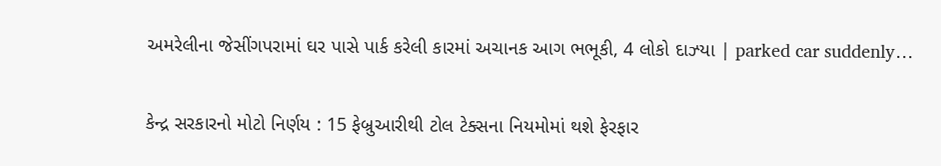અમરેલીના જેસીંગપરામાં ઘર પાસે પાર્ક કરેલી કારમાં અચાનક આગ ભભૂકી, 4 લોકો દાઝ્યા | parked car suddenly…

કેન્દ્ર સરકારનો મોટો નિર્ણય : 15 ફેબ્રુઆરીથી ટોલ ટેક્સના નિયમોમાં થશે ફેરફાર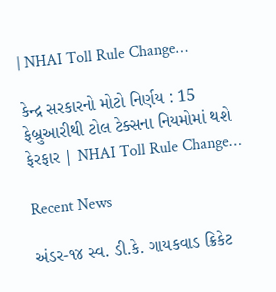| NHAI Toll Rule Change…

કેન્દ્ર સરકારનો મોટો નિર્ણય : 15 ફેબ્રુઆરીથી ટોલ ટેક્સના નિયમોમાં થશે ફેરફાર | NHAI Toll Rule Change…

Recent News

અંડર-૧૪ સ્વ. ડી.કે. ગાયકવાડ ક્રિકેટ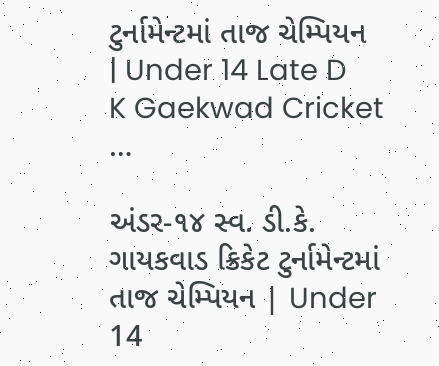ટુર્નામેન્ટમાં તાજ ચેમ્પિયન | Under 14 Late D K Gaekwad Cricket …

અંડર-૧૪ સ્વ. ડી.કે. ગાયકવાડ ક્રિકેટ ટુર્નામેન્ટમાં તાજ ચેમ્પિયન | Under 14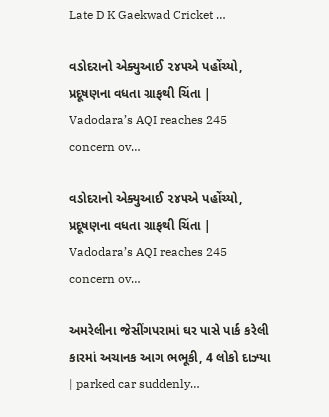Late D K Gaekwad Cricket …

વડોદરાનો એક્યુઆઈ ૨૪૫એ પહોંચ્યો, પ્રદૂષણના વધતા ગ્રાફથી ચિંતા | Vadodara’s AQI reaches 245 concern ov…

વડોદરાનો એક્યુઆઈ ૨૪૫એ પહોંચ્યો, પ્રદૂષણના વધતા ગ્રાફથી ચિંતા | Vadodara’s AQI reaches 245 concern ov…

અમરેલીના જેસીંગપરામાં ઘર પાસે પાર્ક કરેલી કારમાં અચાનક આગ ભભૂકી, 4 લોકો દાઝ્યા | parked car suddenly…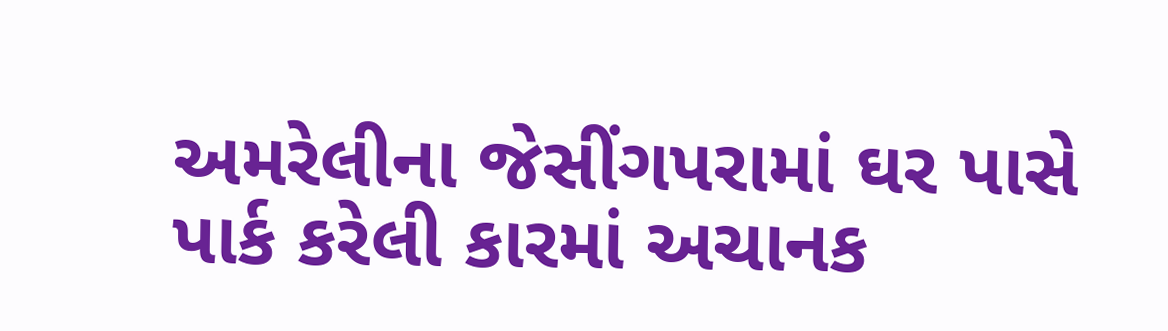અમરેલીના જેસીંગપરામાં ઘર પાસે પાર્ક કરેલી કારમાં અચાનક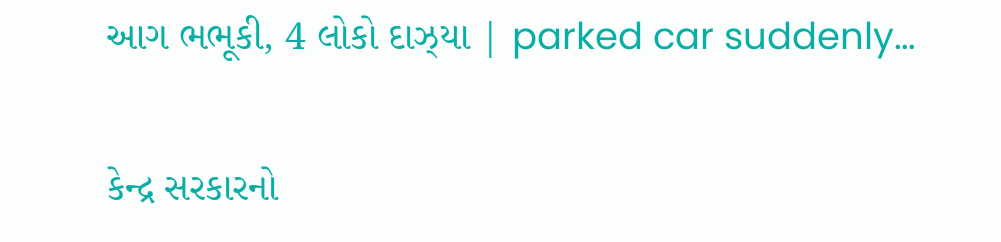આગ ભભૂકી, 4 લોકો દાઝ્યા | parked car suddenly…

કેન્દ્ર સરકારનો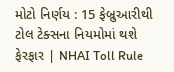મોટો નિર્ણય : 15 ફેબ્રુઆરીથી ટોલ ટેક્સના નિયમોમાં થશે ફેરફાર | NHAI Toll Rule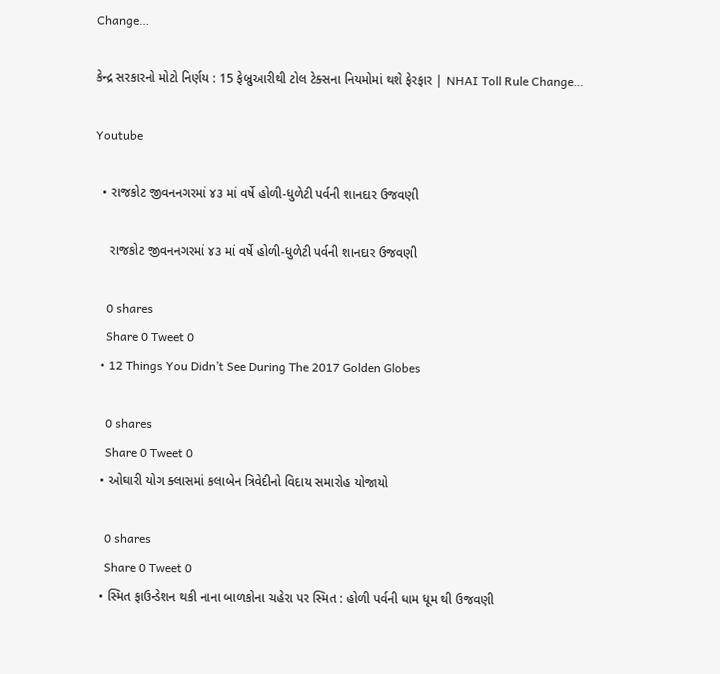Change…

કેન્દ્ર સરકારનો મોટો નિર્ણય : 15 ફેબ્રુઆરીથી ટોલ ટેક્સના નિયમોમાં થશે ફેરફાર | NHAI Toll Rule Change…

Youtube

  • રાજકોટ જીવનનગરમાં ૪૩ માં વર્ષે હોળી-ધુળેટી પર્વની શાનદાર ઉજવણી

    રાજકોટ જીવનનગરમાં ૪૩ માં વર્ષે હોળી-ધુળેટી પર્વની શાનદાર ઉજવણી

    0 shares
    Share 0 Tweet 0
  • 12 Things You Didn’t See During The 2017 Golden Globes

    0 shares
    Share 0 Tweet 0
  • ઓઘારી યોગ ક્લાસમાં કલાબેન ત્રિવેદીનો વિદાય સમારોહ યોજાયો

    0 shares
    Share 0 Tweet 0
  • સ્મિત ફાઉન્ડેશન થકી નાના બાળકોના ચહેરા પર સ્મિત : હોળી પર્વની ધામ ધૂમ થી ઉજવણી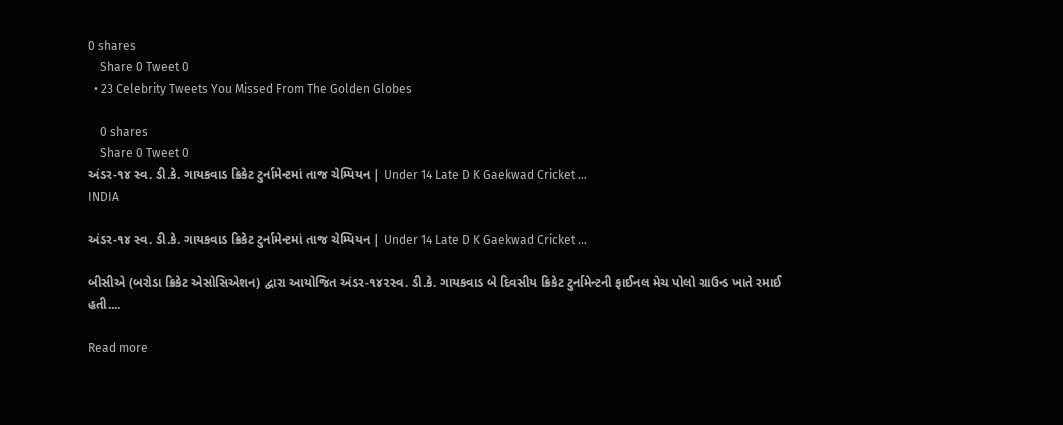0 shares
    Share 0 Tweet 0
  • 23 Celebrity Tweets You Missed From The Golden Globes

    0 shares
    Share 0 Tweet 0
અંડર-૧૪ સ્વ. ડી.કે. ગાયકવાડ ક્રિકેટ ટુર્નામેન્ટમાં તાજ ચેમ્પિયન | Under 14 Late D K Gaekwad Cricket …
INDIA

અંડર-૧૪ સ્વ. ડી.કે. ગાયકવાડ ક્રિકેટ ટુર્નામેન્ટમાં તાજ ચેમ્પિયન | Under 14 Late D K Gaekwad Cricket …

બીસીએ (બરોડા ક્રિકેટ એસોસિએશન) દ્વારા આયોજિત અંડર-૧૪૨સ્વ. ડી.કે. ગાયકવાડ બે દિવસીય ક્રિકેટ ટુર્નામેન્ટની ફાઈનલ મેચ પોલો ગ્રાઉન્ડ ખાતે રમાઈ હતી....

Read more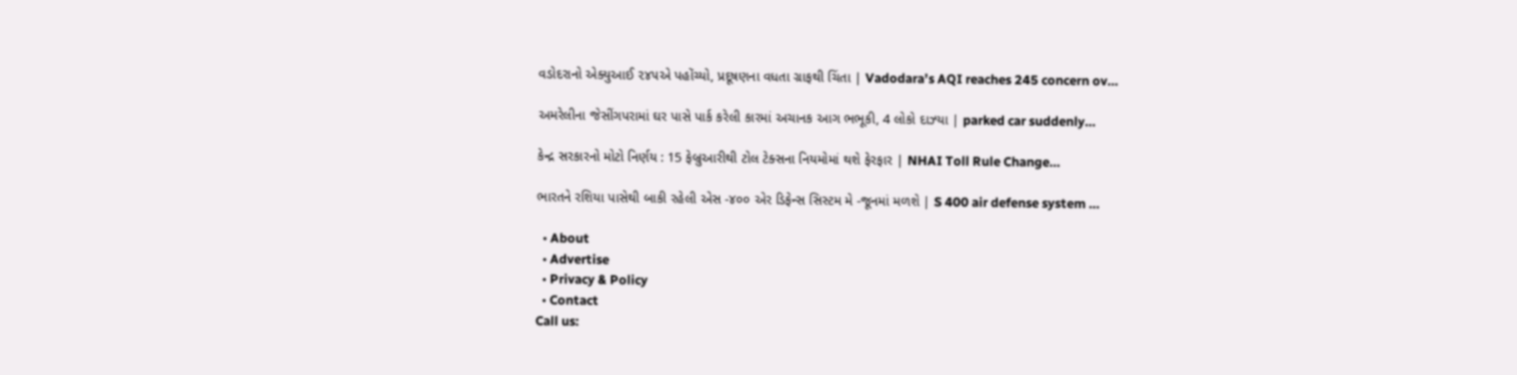વડોદરાનો એક્યુઆઈ ૨૪૫એ પહોંચ્યો, પ્રદૂષણના વધતા ગ્રાફથી ચિંતા | Vadodara’s AQI reaches 245 concern ov…

અમરેલીના જેસીંગપરામાં ઘર પાસે પાર્ક કરેલી કારમાં અચાનક આગ ભભૂકી, 4 લોકો દાઝ્યા | parked car suddenly…

કેન્દ્ર સરકારનો મોટો નિર્ણય : 15 ફેબ્રુઆરીથી ટોલ ટેક્સના નિયમોમાં થશે ફેરફાર | NHAI Toll Rule Change…

ભારતને રશિયા પાસેથી બાકી રહેલી એસ -૪૦૦ એર ડિફેન્સ સિસ્ટમ મે -જૂનમાં મળશે | S 400 air defense system …

  • About
  • Advertise
  • Privacy & Policy
  • Contact
Call us: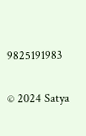9825191983

© 2024 Satya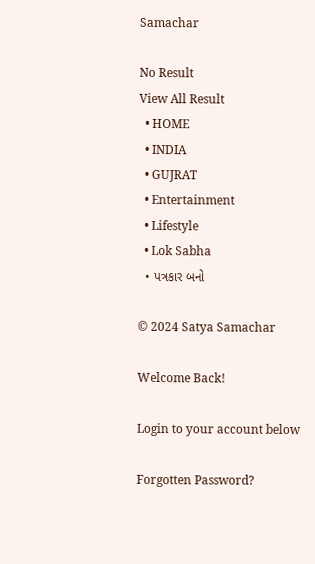Samachar

No Result
View All Result
  • HOME
  • INDIA
  • GUJRAT
  • Entertainment
  • Lifestyle
  • Lok Sabha
  • પત્રકાર બનો

© 2024 Satya Samachar

Welcome Back!

Login to your account below

Forgotten Password?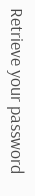Retrieve your password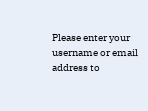Please enter your username or email address to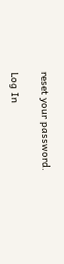reset your password.

Log In